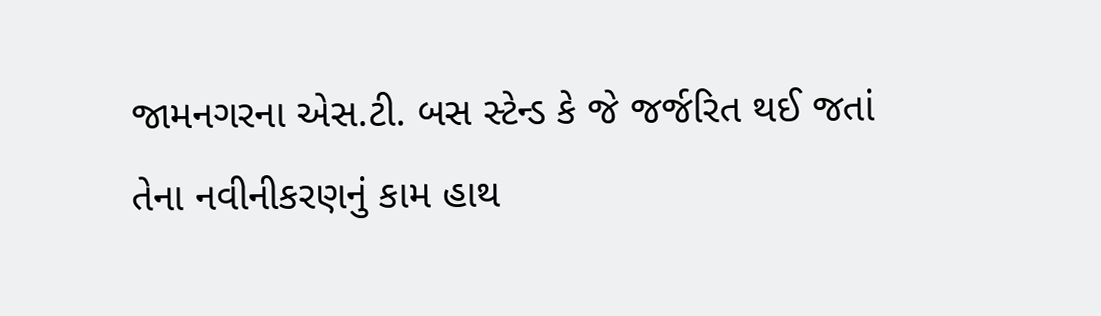જામનગરના એસ.ટી. બસ સ્ટેન્ડ કે જે જર્જરિત થઈ જતાં તેના નવીનીકરણનું કામ હાથ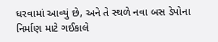ધરવામાં આવ્યું છે, અને તે સ્થળે નવા બસ ડેપોના નિર્માણ માટે ગઈકાલે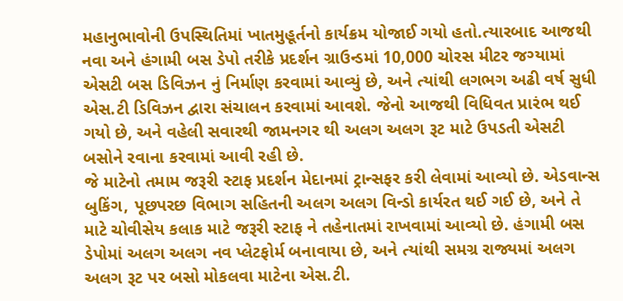મહાનુભાવોની ઉપસ્થિતિમાં ખાતમુહૂર્તનો કાર્યક્રમ યોજાઈ ગયો હતો.ત્યારબાદ આજથી નવા અને હંગામી બસ ડેપો તરીકે પ્રદર્શન ગ્રાઉન્ડમાં 10,000 ચોરસ મીટર જગ્યામાં એસટી બસ ડિવિઝન નું નિર્માણ કરવામાં આવ્યું છે, અને ત્યાંથી લગભગ અઢી વર્ષ સુધી એસ.ટી ડિવિઝન દ્વારા સંચાલન કરવામાં આવશે. જેનો આજથી વિધિવત પ્રારંભ થઈ ગયો છે, અને વહેલી સવારથી જામનગર થી અલગ અલગ રૂટ માટે ઉપડતી એસટી બસોને રવાના કરવામાં આવી રહી છે.
જે માટેનો તમામ જરૂરી સ્ટાફ પ્રદર્શન મેદાનમાં ટ્રાન્સફર કરી લેવામાં આવ્યો છે. એડવાન્સ બુકિંગ, પૂછપરછ વિભાગ સહિતની અલગ અલગ વિન્ડો કાર્યરત થઈ ગઈ છે, અને તે માટે ચોવીસેય કલાક માટે જરૂરી સ્ટાફ ને તહેનાતમાં રાખવામાં આવ્યો છે. હંગામી બસ ડેપોમાં અલગ અલગ નવ પ્લેટફોર્મ બનાવાયા છે, અને ત્યાંથી સમગ્ર રાજ્યમાં અલગ અલગ રૂટ પર બસો મોકલવા માટેના એસ.ટી.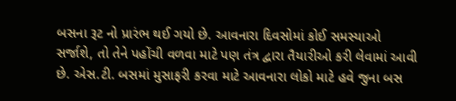બસના રૂટ નો પ્રારંભ થઈ ગયો છે. આવનારા દિવસોમાં કોઈ સમસ્યાઓ સર્જાશે, તો તેને પહોંચી વળવા માટે પણ તંત્ર દ્વારા તૈયારીઓ કરી લેવામાં આવી છે. એસ.ટી. બસમાં મુસાફરી કરવા માટે આવનારા લોકો માટે હવે જુના બસ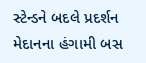સ્ટેન્ડને બદલે પ્રદર્શન મેદાનના હંગામી બસ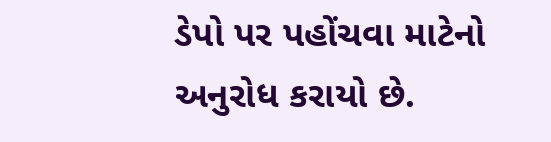ડેપો પર પહોંચવા માટેનો અનુરોધ કરાયો છે.